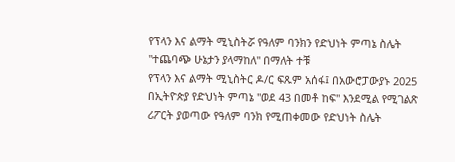የፕላን እና ልማት ሚኒስትሯ የዓለም ባንክን የድህነት ምጣኔ ስሌት "ተጨባጭ ሁኔታን ያላማከለ" በማለት ተቹ
የፕላን እና ልማት ሚኒስትር ዶ/ር ፍጹም አሰፋ፤ በአውሮፓውያኑ 2025 በኢትዮጵያ የድህነት ምጣኔ "ወደ 43 በመቶ ከፍ" እንደሚል የሚገልጽ ሪፖርት ያወጣው የዓለም ባንክ የሚጠቀመው የድህነት ስሌት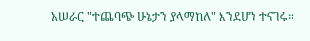አሠራር "ተጨባጭ ሁኔታን ያላማከለ" እንደሆነ ተናገሩ።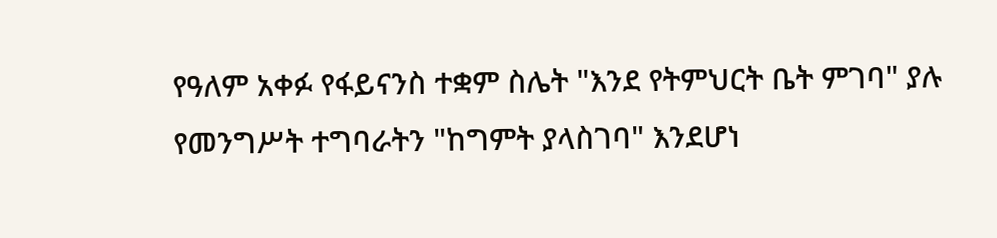የዓለም አቀፉ የፋይናንስ ተቋም ስሌት "እንደ የትምህርት ቤት ምገባ" ያሉ የመንግሥት ተግባራትን "ከግምት ያላስገባ" እንደሆነ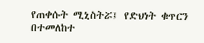የጠቀሱት ሚኒስትሯ፤ የድህነት ቁጥርን በተመለከተ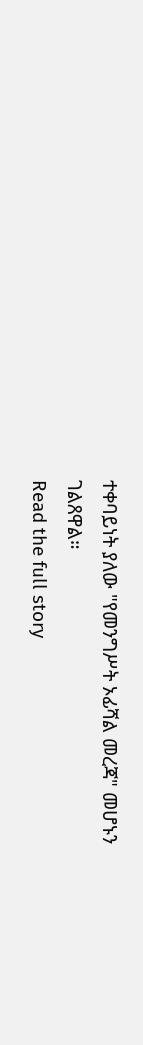ተቀባይነት ያለው "የመንግሥት ኦፊሻል መረጃ" መሆኑን ገልጸዋል።
Read the full story